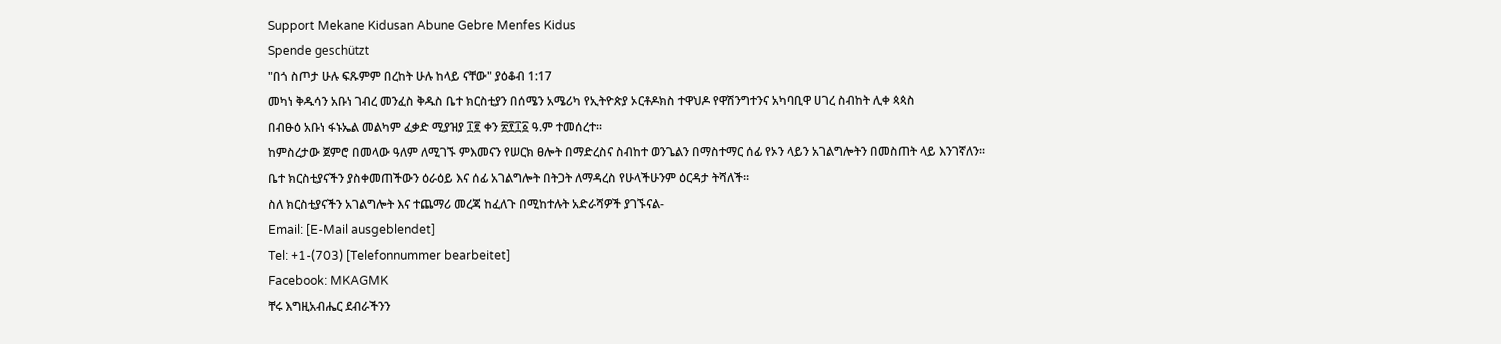Support Mekane Kidusan Abune Gebre Menfes Kidus
Spende geschützt
"በጎ ስጦታ ሁሉ ፍጹምም በረከት ሁሉ ከላይ ናቸው" ያዕቆብ 1:17
መካነ ቅዱሳን አቡነ ገብረ መንፈስ ቅዱስ ቤተ ክርስቲያን በሰሜን አሜሪካ የኢትዮጵያ ኦርቶዶክስ ተዋህዶ የዋሽንግተንና አካባቢዋ ሀገረ ስብከት ሊቀ ጳጳስ
በብፁዕ አቡነ ፋኑኤል መልካም ፈቃድ ሚያዝያ ፲፪ ቀን ፳፻፲፩ ዓ.ም ተመሰረተ።
ከምስረታው ጀምሮ በመላው ዓለም ለሚገኙ ምእመናን የሠርክ ፀሎት በማድረስና ስብከተ ወንጌልን በማስተማር ሰፊ የኦን ላይን አገልግሎትን በመስጠት ላይ እንገኛለን።
ቤተ ክርስቲያናችን ያስቀመጠችውን ዕራዕይ እና ሰፊ አገልግሎት በትጋት ለማዳረስ የሁላችሁንም ዕርዳታ ትሻለች።
ስለ ክርስቲያናችን አገልግሎት እና ተጨማሪ መረጃ ከፈለጉ በሚከተሉት አድራሻዎች ያገኙናል-
Email: [E-Mail ausgeblendet]
Tel: +1-(703) [Telefonnummer bearbeitet]
Facebook: MKAGMK
ቸሩ እግዚአብሔር ደብራችንን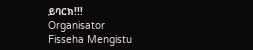ይባርክ!!!
Organisator
Fisseha Mengistu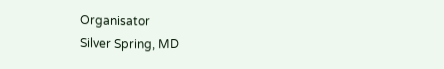Organisator
Silver Spring, MD